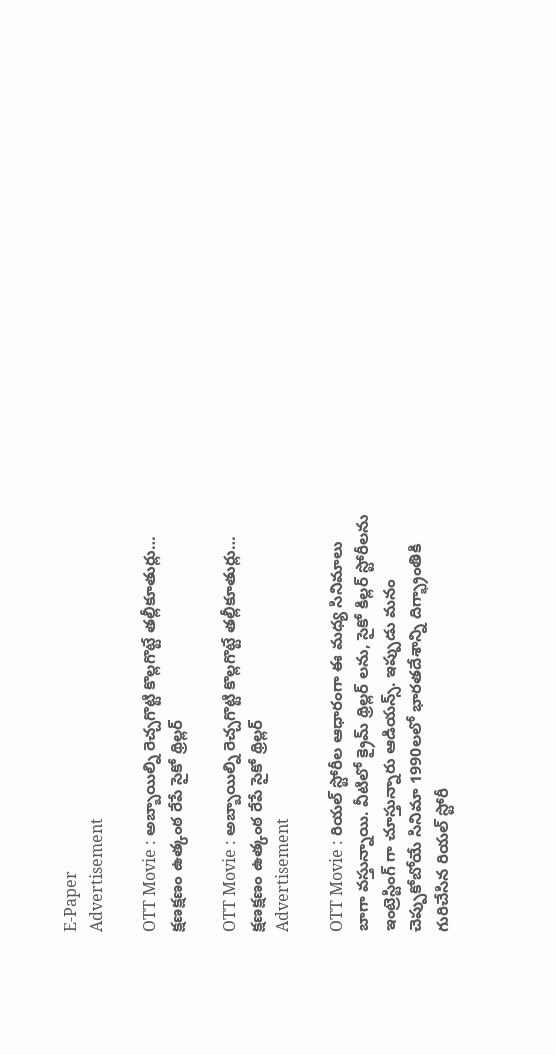E-Paper
Advertisement

OTT Movie : అబ్బాయిల్ని రెచ్చగొట్టి కొల్లగొట్టే తల్లీకూతుర్లు… క్షణక్షణం ఉత్కంఠ రేపే సైకో థ్రిల్లర్

OTT Movie : అబ్బాయిల్ని రెచ్చగొట్టి కొల్లగొట్టే తల్లీకూతుర్లు… క్షణక్షణం ఉత్కంఠ రేపే సైకో థ్రిల్లర్
Advertisement

OTT Movie : రియల్ స్టోరీల ఆధారంగా ఈ మధ్య సినిమాలు బాగా వస్తున్నాయి. వీటిలో క్రైమ్ థ్రిల్లర్ లను, సైకో కిల్లర్ స్టోరీలను ఇంట్రెస్టింగ్ గా చూస్తున్నారు ఆడియన్స్. ఇప్పుడు మనం చెప్పుకోబోయే సినిమా 1990లలో భారతదేశాన్ని దిగ్భ్రాంతికి గురిచేసిన రియల్ స్టోరీ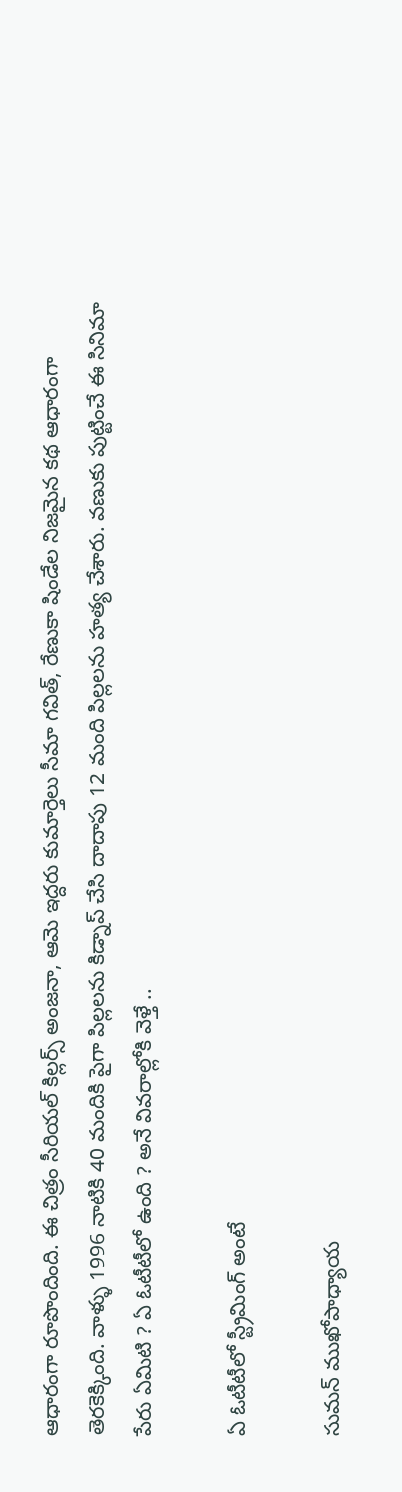ఆధారంగా రూపొందింది. ఈ చిత్రం సీరియల్ కిల్లర్స్ అంజనా, ఆమె ఇద్దరు కుమార్తెలు సీమా గవిత్, రేణుకా షిండేల నిజమైన కథ ఆధారంగా తెరకెక్కింది. వాళ్ళు 1996 నాటికి 40 మందికి పైగా పిల్లలను కిడ్నాప్ చేసి దాదాపు 12 మంది పిల్లలను హత్య చేశారు. వణుకు పుట్టించే ఈ సినిమా పేరు ఏమిటి ? ఏ ఓటీటీలో ఉంది ? అనే వివరాల్లోకి వెళ్తే ..

ఏ ఓటీటీలో స్ట్రీమింగ్ అంటే

సుమన్ ముఖోపాధ్యాయ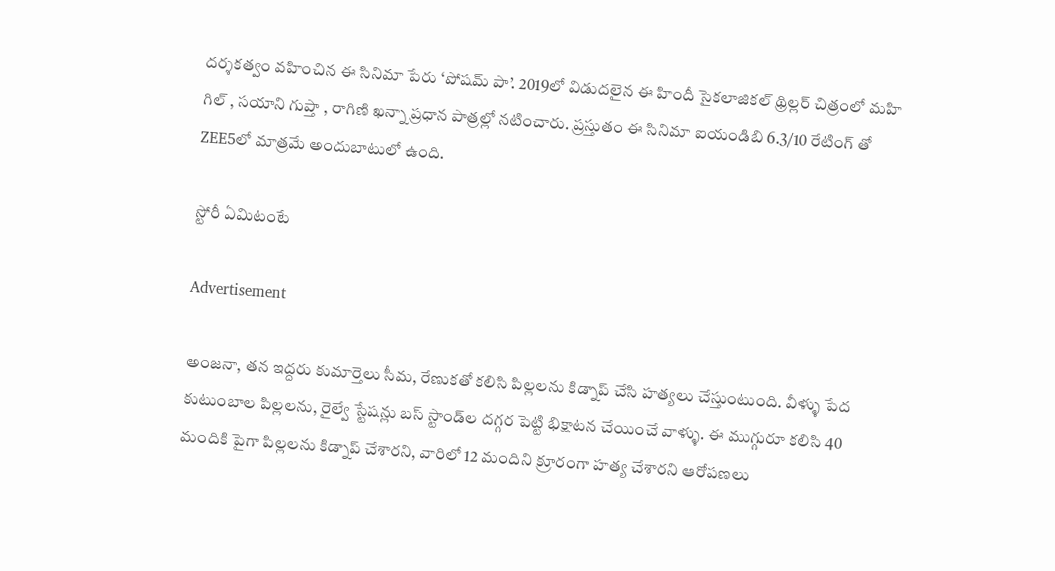దర్శకత్వం వహించిన ఈ సినిమా పేరు ‘పోషమ్ పా’. 2019లో విడుదలైన ఈ హిందీ సైకలాజికల్ థ్రిల్లర్ చిత్రంలో మహి గిల్ , సయాని గుప్తా , రాగిణి ఖన్నా ప్రధాన పాత్రల్లో నటించారు. ప్రస్తుతం ఈ సినిమా ఐయండిబి 6.3/10 రేటింగ్ తో ZEE5లో మాత్రమే అందుబాటులో ఉంది.

స్టోరీ ఏమిటంటే

Advertisement

అంజనా, తన ఇద్దరు కుమార్తెలు సీమ, రేణుకతో కలిసి పిల్లలను కిడ్నాప్ చేసి హత్యలు చేస్తుంటుంది. వీళ్ళు పేద కుటుంబాల పిల్లలను, రైల్వే స్టేషన్లు బస్ స్టాండ్‌ల దగ్గర పెట్టి భిక్షాటన చేయించే వాళ్ళు. ఈ ముగ్గురూ కలిసి 40 మందికి పైగా పిల్లలను కిడ్నాప్ చేశారని, వారిలో 12 మందిని క్రూరంగా హత్య చేశారని ఆరోపణలు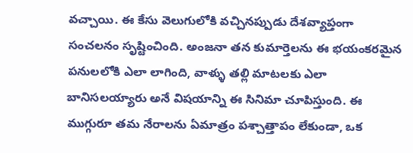వచ్చాయి. ఈ కేసు వెలుగులోకి వచ్చినప్పుడు దేశవ్యాప్తంగా సంచలనం సృష్టించింది. అంజనా తన కుమార్తెలను ఈ భయంకరమైన పనులలోకి ఎలా లాగింది, వాళ్ళు తల్లి మాటలకు ఎలా బానిసలయ్యారు అనే విషయాన్ని ఈ సినిమా చూపిస్తుంది. ఈ ముగ్గురూ తమ నేరాలను ఏమాత్రం పశ్చాత్తాపం లేకుండా, ఒక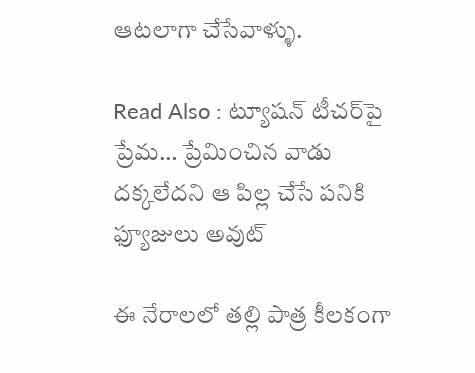ఆటలాగా చేసేవాళ్ళు.

Read Also : ట్యూషన్ టీచర్‌పై ప్రేమ… ప్రేమించిన వాడు దక్కలేదని ఆ పిల్ల చేసే పనికి ఫ్యూజులు అవుట్

ఈ నేరాలలో తల్లి పాత్ర కీలకంగా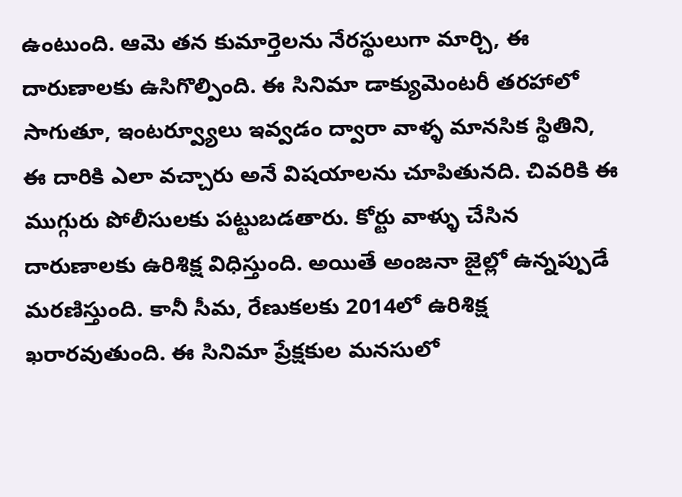ఉంటుంది. ఆమె తన కుమార్తెలను నేరస్థులుగా మార్చి, ఈ దారుణాలకు ఉసిగొల్పింది. ఈ సినిమా డాక్యుమెంటరీ తరహాలో సాగుతూ, ఇంటర్వ్యూలు ఇవ్వడం ద్వారా వాళ్ళ మానసిక స్థితిని, ఈ దారికి ఎలా వచ్చారు అనే విషయాలను చూపితునది. చివరికి ఈ ముగ్గురు పోలీసులకు పట్టుబడతారు. కోర్టు వాళ్ళు చేసిన దారుణాలకు ఉరిశిక్ష విధిస్తుంది. అయితే అంజనా జైల్లో ఉన్నప్పుడే మరణిస్తుంది. కానీ సీమ, రేణుకలకు 2014లో ఉరిశిక్ష ఖరారవుతుంది. ఈ సినిమా ప్రేక్షకుల మనసులో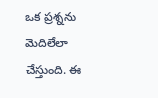ఒక ప్రశ్నను మెదిలేలా చేస్తుంది. ఈ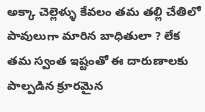అక్కా చెల్లెళ్ళు కేవలం తమ తల్లి చేతిలో పావులుగా మారిన బాధితులా ? లేక తమ స్వంత ఇష్టంతో ఈ దారుణాలకు పాల్పడిన క్రూరమైన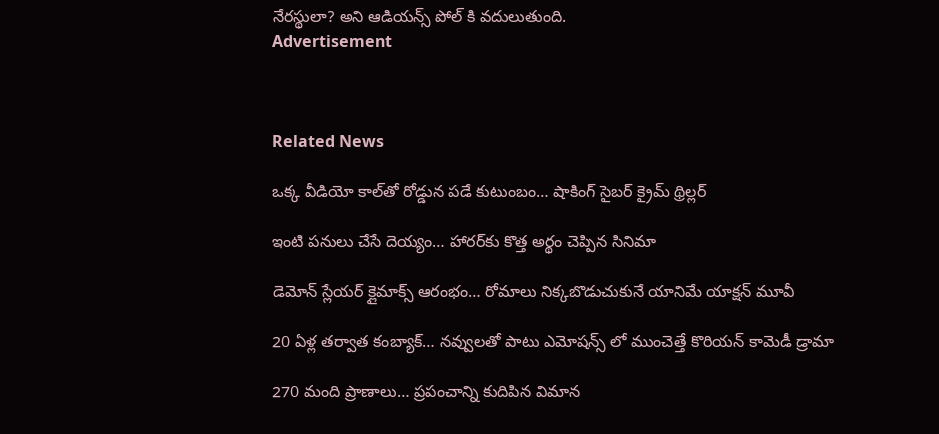నేరస్థులా? అని ఆడియన్స్ పోల్ కి వదులుతుంది.
Advertisement



Related News

ఒక్క వీడియో కాల్‌తో రోడ్డున పడే కుటుంబం… షాకింగ్ సైబర్ క్రైమ్ థ్రిల్లర్

ఇంటి పనులు చేసే దెయ్యం… హారర్‌కు కొత్త అర్థం చెప్పిన సినిమా

డెమోన్ స్లేయర్ క్లైమాక్స్ ఆరంభం… రోమాలు నిక్కబొడుచుకునే యానిమే యాక్షన్ మూవీ

20 ఏళ్ల తర్వాత కంబ్యాక్… నవ్వులతో పాటు ఎమోషన్స్ లో ముంచెత్తే కొరియన్ కామెడీ డ్రామా

270 మంది ప్రాణాలు… ప్రపంచాన్ని కుదిపిన విమాన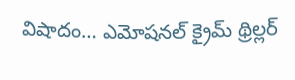విషాదం… ఎమోషనల్ క్రైమ్ థ్రిల్లర్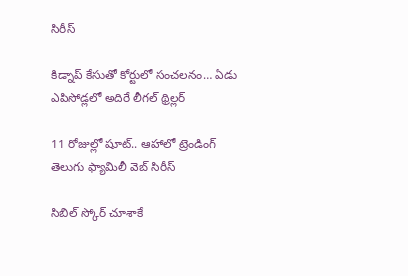సిరీస్

కిడ్నాప్ కేసుతో కోర్టులో సంచలనం… ఏడు ఎపిసోడ్లలో అదిరే లీగల్ థ్రిల్లర్

11 రోజుల్లో షూట్.. ఆహాలో ట్రెండింగ్ తెలుగు ఫ్యామిలీ వెబ్ సిరీస్

సిబిల్ స్కోర్ చూశాకే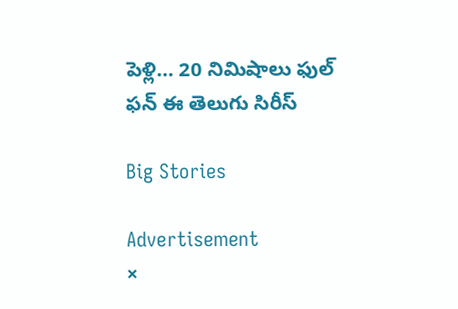పెళ్లి… 20 నిమిషాలు ఫుల్ ఫన్ ఈ తెలుగు సిరీస్

Big Stories

Advertisement
×